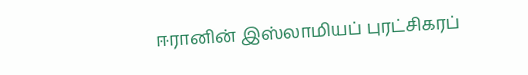ஈரானின் இஸ்லாமியப் புரட்சிகரப்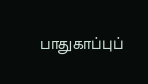பாதுகாப்புப்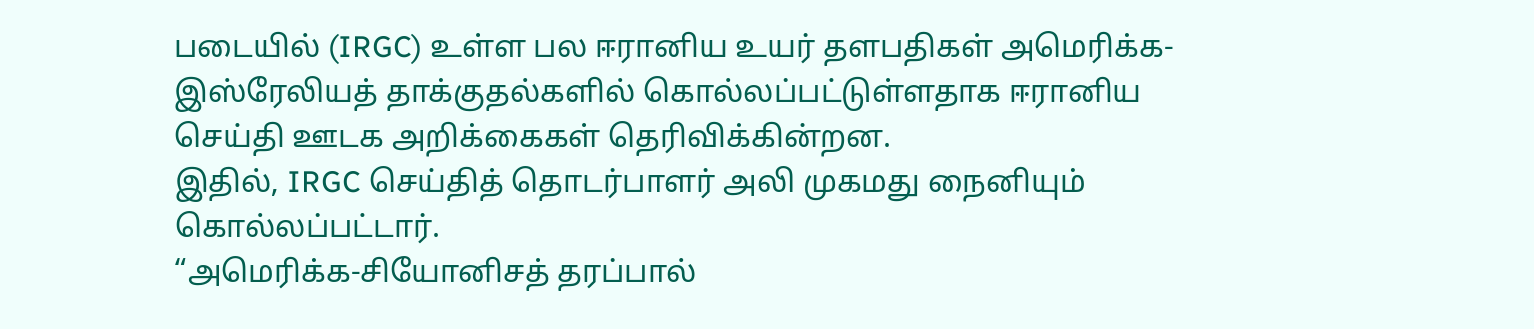படையில் (IRGC) உள்ள பல ஈரானிய உயர் தளபதிகள் அமெரிக்க-இஸ்ரேலியத் தாக்குதல்களில் கொல்லப்பட்டுள்ளதாக ஈரானிய செய்தி ஊடக அறிக்கைகள் தெரிவிக்கின்றன.
இதில், IRGC செய்தித் தொடர்பாளர் அலி முகமது நைனியும் கொல்லப்பட்டார்.
“அமெரிக்க-சியோனிசத் தரப்பால்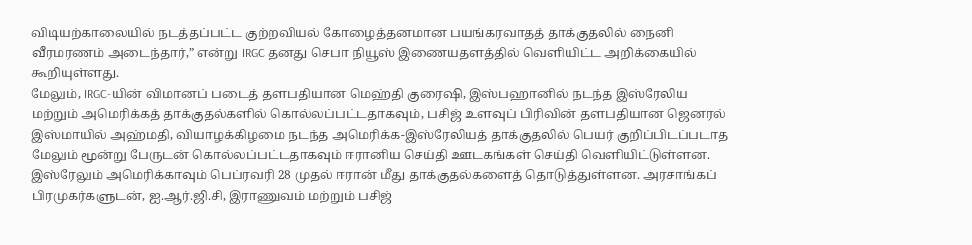விடியற்காலையில் நடத்தப்பட்ட குற்றவியல் கோழைத்தனமான பயங்கரவாதத் தாக்குதலில் நைனி வீரமரணம் அடைந்தார்,” என்று IRGC தனது செபா நியூஸ் இணையதளத்தில் வெளியிட்ட அறிக்கையில் கூறியுள்ளது.
மேலும், IRGC-யின் விமானப் படைத் தளபதியான மெஹ்தி குரைஷி, இஸ்பஹானில் நடந்த இஸ்ரேலிய மற்றும் அமெரிக்கத் தாக்குதல்களில் கொல்லப்பட்டதாகவும், பசிஜ் உளவுப் பிரிவின் தளபதியான ஜெனரல் இஸ்மாயில் அஹ்மதி, வியாழக்கிழமை நடந்த அமெரிக்க-இஸ்ரேலியத் தாக்குதலில் பெயர் குறிப்பிடப்படாத மேலும் மூன்று பேருடன் கொல்லப்பட்டதாகவும் ஈரானிய செய்தி ஊடகங்கள் செய்தி வெளியிட்டுள்ளன.
இஸ்ரேலும் அமெரிக்காவும் பெப்ரவரி 28 முதல் ஈரான் மீது தாக்குதல்களைத் தொடுத்துள்ளன. அரசாங்கப் பிரமுகர்களுடன், ஐ.ஆர்.ஜி.சி, இராணுவம் மற்றும் பசிஜ்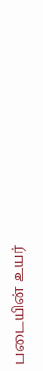படையின் உயர்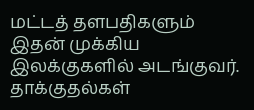மட்டத் தளபதிகளும் இதன் முக்கிய இலக்குகளில் அடங்குவர்.
தாக்குதல்கள்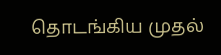தொடங்கிய முதல்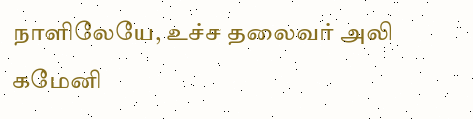நாளிலேயே, உச்ச தலைவர் அலி கமேனி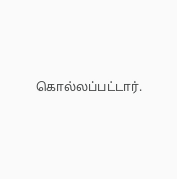கொல்லப்பட்டார்.